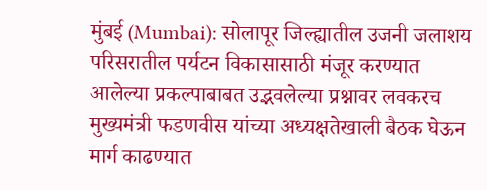मुंबई (Mumbai): सोलापूर जिल्ह्यातील उजनी जलाशय परिसरातील पर्यटन विकासासाठी मंजूर करण्यात आलेल्या प्रकल्पाबाबत उद्भवलेल्या प्रश्नावर लवकरच मुख्यमंत्री फडणवीस यांच्या अध्यक्षतेखाली बैठक घेऊन मार्ग काढण्यात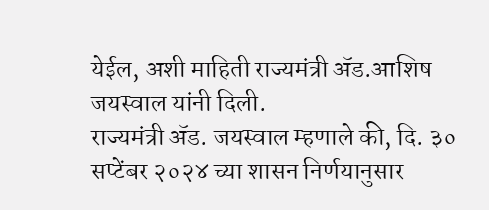येईल, अशी माहिती राज्यमंत्री ॲड.आशिष जयस्वाल यांनी दिली.
राज्यमंत्री ॲड. जयस्वाल म्हणाले की, दि. ३० सप्टेंबर २०२४ च्या शासन निर्णयानुसार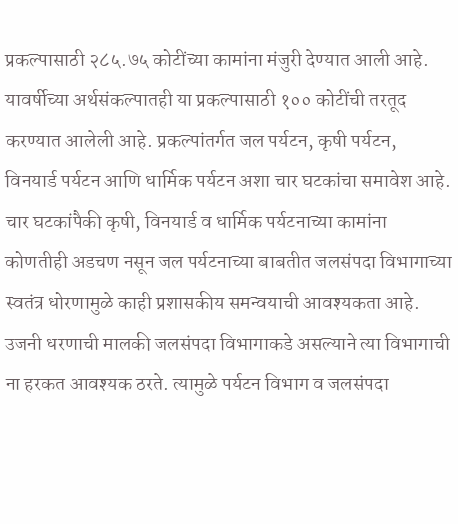प्रकल्पासाठी २८५.७५ कोटींच्या कामांना मंजुरी देण्यात आली आहे. यावर्षीच्या अर्थसंकल्पातही या प्रकल्पासाठी १०० कोटींची तरतूद करण्यात आलेली आहे. प्रकल्पांतर्गत जल पर्यटन, कृषी पर्यटन, विनयार्ड पर्यटन आणि धार्मिक पर्यटन अशा चार घटकांचा समावेश आहे.
चार घटकांपैकी कृषी, विनयार्ड व धार्मिक पर्यटनाच्या कामांना कोणतीही अडचण नसून जल पर्यटनाच्या बाबतीत जलसंपदा विभागाच्या स्वतंत्र धोरणामुळे काही प्रशासकीय समन्वयाची आवश्यकता आहे. उजनी धरणाची मालकी जलसंपदा विभागाकडे असल्याने त्या विभागाची ना हरकत आवश्यक ठरते. त्यामुळे पर्यटन विभाग व जलसंपदा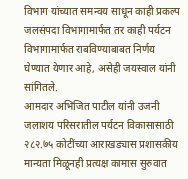विभाग यांच्यात समन्वय साधून काही प्रकल्प जलसंपदा विभागामार्फत तर काही पर्यटन विभागामार्फत राबविण्याबाबत निर्णय घेण्यात येणार आहे, असेही जयस्वाल यांनी सांगितले.
आमदार अभिजित पाटील यांनी उजनी जलाशय परिसरातील पर्यटन विकासासाठी २८२.७५ कोटींच्या आराखड्यास प्रशासकीय मान्यता मिळूनही प्रत्यक्ष कामास सुरुवात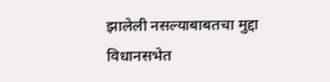झालेली नसल्याबाबतचा मुद्दा विधानसभेत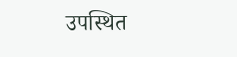उपस्थित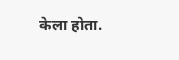केला होता.